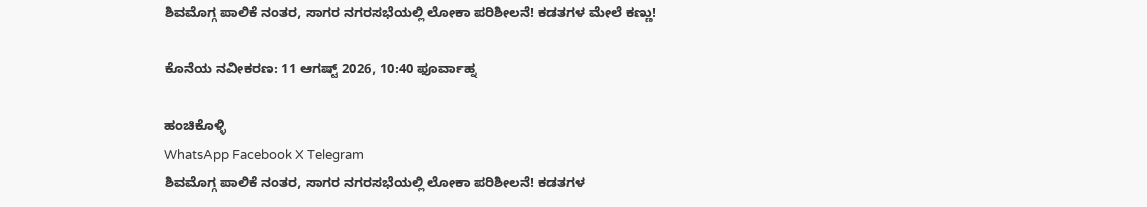ಶಿವಮೊಗ್ಗ ಪಾಲಿಕೆ ನಂತರ, ಸಾಗರ ನಗರಸಭೆಯಲ್ಲಿ ಲೋಕಾ ಪರಿಶೀಲನೆ! ಕಡತಗಳ ಮೇಲೆ ಕಣ್ಣು!

ಕೊನೆಯ ನವೀಕರಣ: 11 ಆಗಷ್ಟ್ 2026, 10:40 ಫೂರ್ವಾಹ್ನ

ಹಂಚಿಕೊಳ್ಳಿ
WhatsApp Facebook X Telegram
ಶಿವಮೊಗ್ಗ ಪಾಲಿಕೆ ನಂತರ, ಸಾಗರ ನಗರಸಭೆಯಲ್ಲಿ ಲೋಕಾ ಪರಿಶೀಲನೆ! ಕಡತಗಳ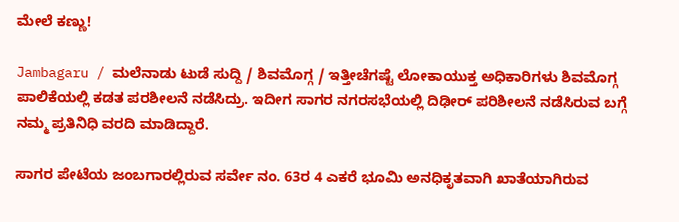ಮೇಲೆ ಕಣ್ಣು!

Jambagaru / ಮಲೆನಾಡು ಟುಡೆ ಸುದ್ದಿ / ಶಿವಮೊಗ್ಗ / ಇತ್ತೀಚೆಗಷ್ಟೆ ಲೋಕಾಯುಕ್ತ ಅಧಿಕಾರಿಗಳು ಶಿವಮೊಗ್ಗ ಪಾಲಿಕೆಯಲ್ಲಿ ಕಡತ ಪರಶೀಲನೆ ನಡೆಸಿದ್ರು. ಇದೀಗ ಸಾಗರ ನಗರಸಭೆಯಲ್ಲಿ ದಿಢೀರ್ ಪರಿಶೀಲನೆ ನಡೆಸಿರುವ ಬಗ್ಗೆ ನಮ್ಮ ಪ್ರತಿನಿಧಿ ವರದಿ ಮಾಡಿದ್ದಾರೆ.

ಸಾಗರ ಪೇಟೆಯ ಜಂಬಗಾರಲ್ಲಿರುವ ಸರ್ವೇ ನಂ. 63ರ 4 ಎಕರೆ ಭೂಮಿ ಅನಧಿಕೃತವಾಗಿ ಖಾತೆಯಾಗಿರುವ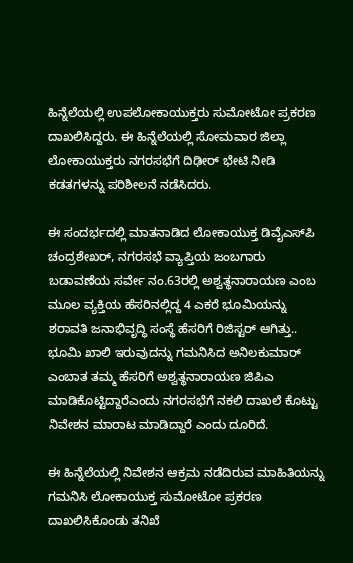ಹಿನ್ನೆಲೆಯಲ್ಲಿ ಉಪಲೋಕಾಯುಕ್ತರು ಸುಮೋಟೋ ಪ್ರಕರಣ ದಾಖಲಿಸಿದ್ದರು. ಈ ಹಿನ್ನೆಲೆಯಲ್ಲಿ ಸೋಮವಾರ ಜಿಲ್ಲಾ ಲೋಕಾಯುಕ್ತರು ನಗರಸಭೆಗೆ ದಿಢೀರ್ ಭೇಟಿ ನೀಡಿ ಕಡತಗಳನ್ನು ಪರಿಶೀಲನೆ ನಡೆಸಿದರು.

ಈ ಸಂದರ್ಭದಲ್ಲಿ ಮಾತನಾಡಿದ ಲೋಕಾಯುಕ್ತ ಡಿವೈಎಸ್‌ಪಿ ಚಂದ್ರಶೇಖ‌ರ್, ನಗರಸಭೆ ವ್ಯಾಪ್ತಿಯ ಜಂಬಗಾರು ಬಡಾವಣೆಯ ಸರ್ವೇ ನಂ.63ರಲ್ಲಿ ಅಶ್ವತ್ಥನಾರಾಯಣ ಎಂಬ ಮೂಲ ವ್ಯಕ್ತಿಯ ಹೆಸರಿನಲ್ಲಿದ್ದ 4 ಎಕರೆ ಭೂಮಿಯನ್ನು ಶರಾವತಿ ಜನಾಭಿವೃದ್ಧಿ ಸಂಸ್ಥೆ ಹೆಸರಿಗೆ ರಿಜಿಸ್ಟರ್ ಆಗಿತ್ತು.. ಭೂಮಿ ಖಾಲಿ ಇರುವುದನ್ನು ಗಮನಿಸಿದ ಅನಿಲಕುಮಾರ್‌ ಎಂಬಾತ ತಮ್ಮ ಹೆಸರಿಗೆ ಅಶ್ವತ್ಥನಾರಾಯಣ ಜಿಪಿಎ ಮಾಡಿಕೊಟ್ಟಿದ್ದಾರೆಎಂದು ನಗರಸಭೆಗೆ ನಕಲಿ ದಾಖಲೆ ಕೊಟ್ಟು ನಿವೇಶನ ಮಾರಾಟ ಮಾಡಿದ್ದಾರೆ ಎಂದು ದೂರಿದೆ.

ಈ ಹಿನ್ನೆಲೆಯಲ್ಲಿ ನಿವೇಶನ ಆಕ್ರಮ ನಡೆದಿರುವ ಮಾಹಿತಿಯನ್ನು ಗಮನಿಸಿ ಲೋಕಾಯುಕ್ತ ಸುಮೋಟೋ ಪ್ರಕರಣ ದಾಖಲಿಸಿಕೊಂಡು ತನಿಖೆ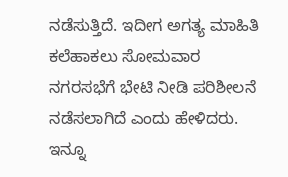ನಡೆಸುತ್ತಿದೆ. ಇದೀಗ ಅಗತ್ಯ ಮಾಹಿತಿ ಕಲೆಹಾಕಲು ಸೋಮವಾರ ನಗರಸಭೆಗೆ ಭೇಟಿ ನೀಡಿ ಪರಿಶೀಲನೆ ನಡೆಸಲಾಗಿದೆ ಎಂದು ಹೇಳಿದರು. ಇನ್ನೂ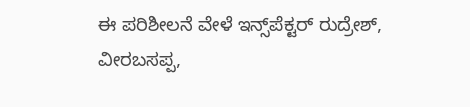ಈ ಪರಿಶೀಲನೆ ವೇಳೆ ಇನ್ಸ್‌ಪೆಕ್ಟರ್‌ ರುದ್ರೇಶ್‌, ವೀರಬಸಪ್ಪ,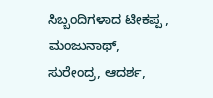ಸಿಬ್ಬಂದಿಗಳಾದ ಟೀಕಪ್ಪ , ಮಂಜುನಾಥ್, ಸುರೇಂದ್ರ, ಆದರ್ಶ,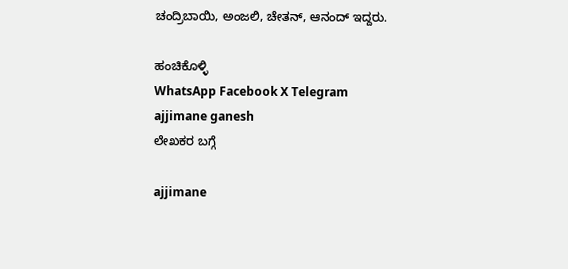ಚಂದ್ರಿಬಾಯಿ, ಅಂಜಲಿ, ಚೇತನ್, ಆನಂದ್ ಇದ್ದರು.

ಹಂಚಿಕೊಳ್ಳಿ
WhatsApp Facebook X Telegram
ajjimane ganesh
ಲೇಖಕರ ಬಗ್ಗೆ

ajjimane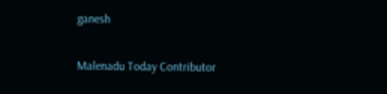ganesh

Malenadu Today Contributor